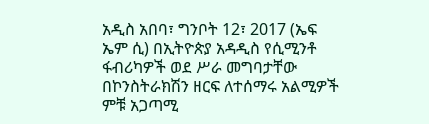አዲስ አበባ፣ ግንቦት 12፣ 2017 (ኤፍ ኤም ሲ) በኢትዮጵያ አዳዲስ የሲሚንቶ ፋብሪካዎች ወደ ሥራ መግባታቸው በኮንስትራክሽን ዘርፍ ለተሰማሩ አልሚዎች ምቹ አጋጣሚ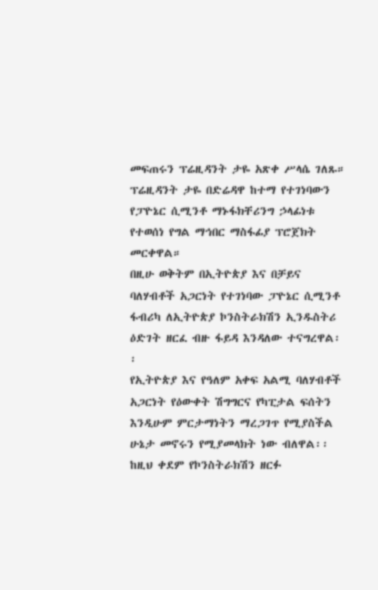መፍጠሩን ፕሬዚዳንት ታዬ አጽቀ ሥላሴ ገለጹ።
ፕሬዚዳንት ታዬ በድሬዳዋ ከተማ የተገነባውን የፓዮኔር ሲሚንቶ ማኑፋክቸሪንግ ኃላፊነቱ የተወሰነ የግል ማኅበር ማስፋፊያ ፕሮጀክት መርቀዋል።
በዚሁ ወቅትም በኢትዮጵያ እና በቻይና ባለሃብቶች አጋርነት የተገነባው ፓዮኔር ሲሚንቶ ፋብሪካ ለኢትዮጵያ ኮንስትራክሽን ኢንዱስትሪ ዕድገት ዘርፈ ብዙ ፋይዳ እንዳለው ተናግረዋል፡፡
የኢትዮጵያ እና የዓለም አቀፍ አልሚ ባለሃብቶች አጋርነት የዕውቀት ሽግግርና የካፒታል ፍሰትን እንዲሁም ምርታማነትን ማረጋገጥ የሚያስችል ሁኔታ መኖሩን የሚያመላክት ነው ብለዋል፡፡
ከዚህ ቀደም የኮንስትራክሽን ዘርፉ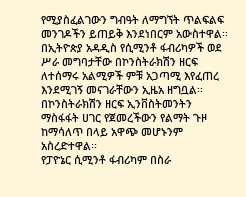የሚያስፈልገውን ግብዓት ለማግኘት ጥልፍልፍ መንገዶችን ይጠይቅ እንደነበርም አውስተዋል፡፡
በኢትዮጵያ አዳዲስ የሲሚንቶ ፋብሪካዎች ወደ ሥራ መግባታቸው በኮንስትራክሽን ዘርፍ ለተሰማሩ አልሚዎች ምቹ አጋጣሚ እየፈጠረ እንደሚገኝ መናገራቸውን ኢዜአ ዘግቧል፡፡
በኮንስትራክሽን ዘርፍ ኢንቨስትመንትን ማስፋፋት ሀገር የጀመረችውን የልማት ጉዞ ከማሳለጥ በላይ አዋጭ መሆኑንም አስረድተዋል፡፡
የፓዮኔር ሲሚንቶ ፋብሪካም በስራ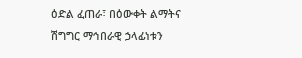ዕድል ፈጠራ፣ በዕውቀት ልማትና ሽግግር ማኅበራዊ ኃላፊነቱን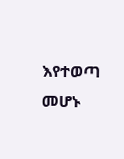እየተወጣ መሆኑ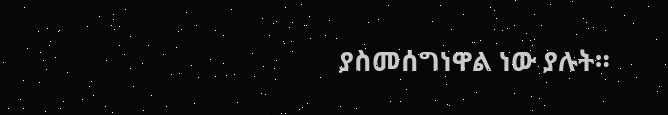ያስመሰግነዋል ነው ያሉት።